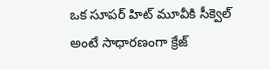ఒక సూపర్ హిట్ మూవీకి సీక్వెల్ అంటే సాధారణంగా క్రేజ్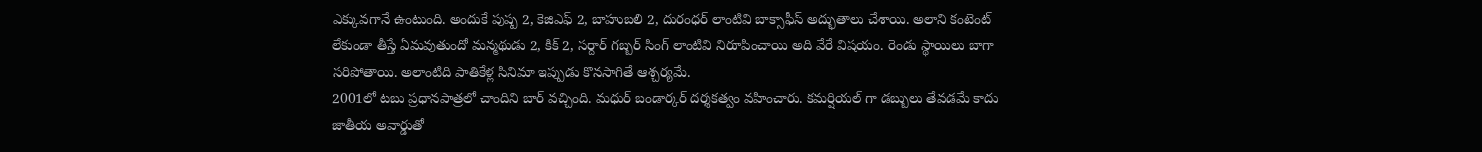ఎక్కువగానే ఉంటుంది. అందుకే పుష్ప 2, కెజిఎఫ్ 2, బాహుబలి 2, దురంధర్ లాంటివి బాక్సాఫీస్ అద్భుతాలు చేశాయి. అలాని కంటెంట్ లేకుండా తీస్తే ఏమవుతుందో మన్మథుడు 2, కిక్ 2, సర్దార్ గబ్బర్ సింగ్ లాంటివి నిరూపించాయి అది వేరే విషయం. రెండు స్థాయిలు బాగా సరిపోతాయి. అలాంటిది పాతికేళ్ల సినిమా ఇప్పుడు కొనసాగితే ఆశ్చర్యమే.
2001లో టబు ప్రధానపాత్రలో చాందిని బార్ వచ్చింది. మధుర్ బండార్కర్ దర్శకత్వం వహించారు. కమర్షియల్ గా డబ్బులు తేవడమే కాదు జాతీయ అవార్డుతో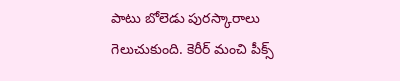పాటు బోలెడు పురస్కారాలు గెలుచుకుంది. కెరీర్ మంచి పీక్స్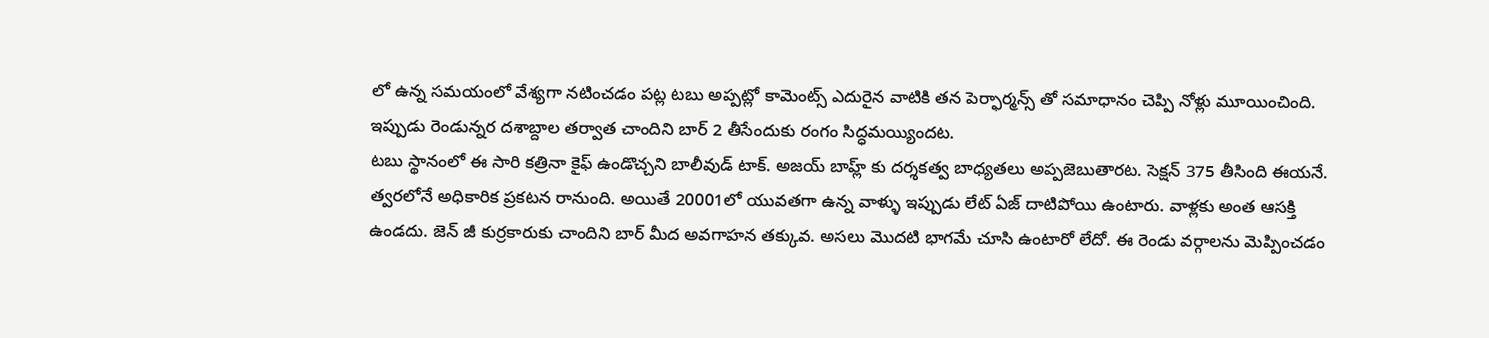లో ఉన్న సమయంలో వేశ్యగా నటించడం పట్ల టబు అప్పట్లో కామెంట్స్ ఎదురైన వాటికి తన పెర్ఫార్మన్స్ తో సమాధానం చెప్పి నోళ్లు మూయించింది. ఇప్పుడు రెండున్నర దశాబ్దాల తర్వాత చాందిని బార్ 2 తీసేందుకు రంగం సిద్ధమయ్యిందట.
టబు స్థానంలో ఈ సారి కత్రినా కైఫ్ ఉండొచ్చని బాలీవుడ్ టాక్. అజయ్ బాహ్ల్ కు దర్శకత్వ బాధ్యతలు అప్పజెబుతారట. సెక్షన్ 375 తీసింది ఈయనే. త్వరలోనే అధికారిక ప్రకటన రానుంది. అయితే 20001లో యువతగా ఉన్న వాళ్ళు ఇప్పుడు లేట్ ఏజ్ దాటిపోయి ఉంటారు. వాళ్లకు అంత ఆసక్తి ఉండదు. జెన్ జీ కుర్రకారుకు చాందిని బార్ మీద అవగాహన తక్కువ. అసలు మొదటి భాగమే చూసి ఉంటారో లేదో. ఈ రెండు వర్గాలను మెప్పించడం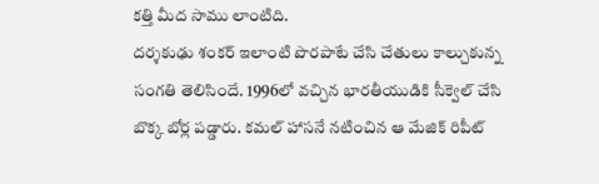కత్తి మీద సాము లాంటిది.
దర్శకుఢు శంకర్ ఇలాంటి పొరపాటే చేసి చేతులు కాల్చుకున్న సంగతి తెలిసిందే. 1996లో వచ్చిన భారతీయుడికి సీక్వెల్ చేసి బొక్క బోర్ల పడ్డారు. కమల్ హాసనే నటించిన ఆ మేజిక్ రిపీట్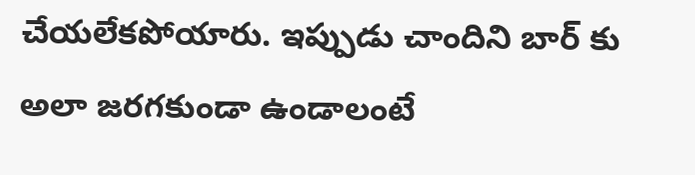చేయలేకపోయారు. ఇప్పుడు చాందిని బార్ కు అలా జరగకుండా ఉండాలంటే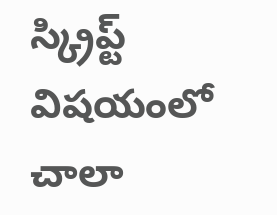స్క్రిప్ట్ విషయంలో చాలా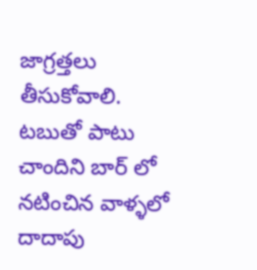జాగ్రత్తలు తీసుకోవాలి. టబుతో పాటు చాందిని బార్ లో నటించిన వాళ్ళలో దాదాపు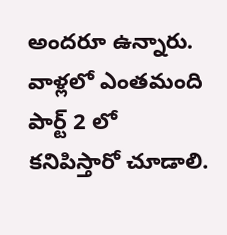అందరూ ఉన్నారు. వాళ్లలో ఎంతమంది పార్ట్ 2 లో కనిపిస్తారో చూడాలి.